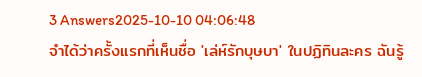3 Answers2025-10-10 04:06:48
จำได้ว่าครั้งแรกที่เห็นชื่อ 'เล่ห์รักบุษบา' ในปฏิทินละคร ฉันรู้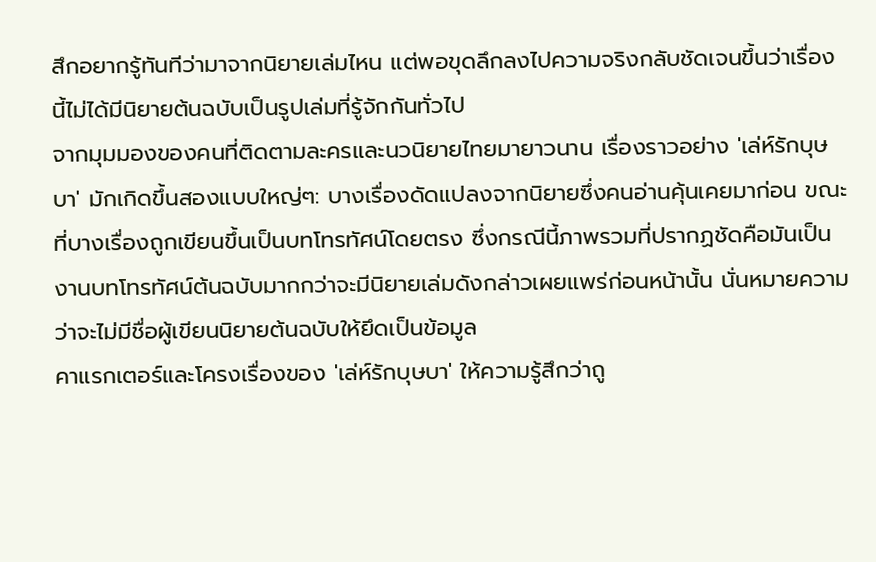สึกอยากรู้ทันทีว่ามาจากนิยายเล่มไหน แต่พอขุดลึกลงไปความจริงกลับชัดเจนขึ้นว่าเรื่องนี้ไม่ได้มีนิยายต้นฉบับเป็นรูปเล่มที่รู้จักกันทั่วไป
จากมุมมองของคนที่ติดตามละครและนวนิยายไทยมายาวนาน เรื่องราวอย่าง 'เล่ห์รักบุษบา' มักเกิดขึ้นสองแบบใหญ่ๆ: บางเรื่องดัดแปลงจากนิยายซึ่งคนอ่านคุ้นเคยมาก่อน ขณะที่บางเรื่องถูกเขียนขึ้นเป็นบทโทรทัศน์โดยตรง ซึ่งกรณีนี้ภาพรวมที่ปรากฏชัดคือมันเป็นงานบทโทรทัศน์ต้นฉบับมากกว่าจะมีนิยายเล่มดังกล่าวเผยแพร่ก่อนหน้านั้น นั่นหมายความว่าจะไม่มีชื่อผู้เขียนนิยายต้นฉบับให้ยึดเป็นข้อมูล
คาแรกเตอร์และโครงเรื่องของ 'เล่ห์รักบุษบา' ให้ความรู้สึกว่าถู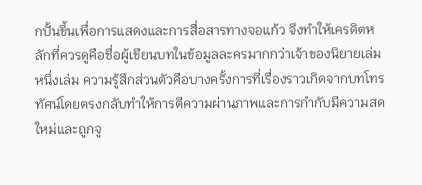กปั้นขึ้นเพื่อการแสดงและการสื่อสารทางจอแก้ว จึงทำให้เครดิตหลักที่ควรดูคือชื่อผู้เขียนบทในข้อมูลละครมากกว่าเจ้าของนิยายเล่มหนึ่งเล่ม ความรู้สึกส่วนตัวคือบางครั้งการที่เรื่องราวเกิดจากบทโทรทัศน์โดยตรงกลับทำให้การตีความผ่านภาพและการกำกับมีความสดใหม่และถูกจู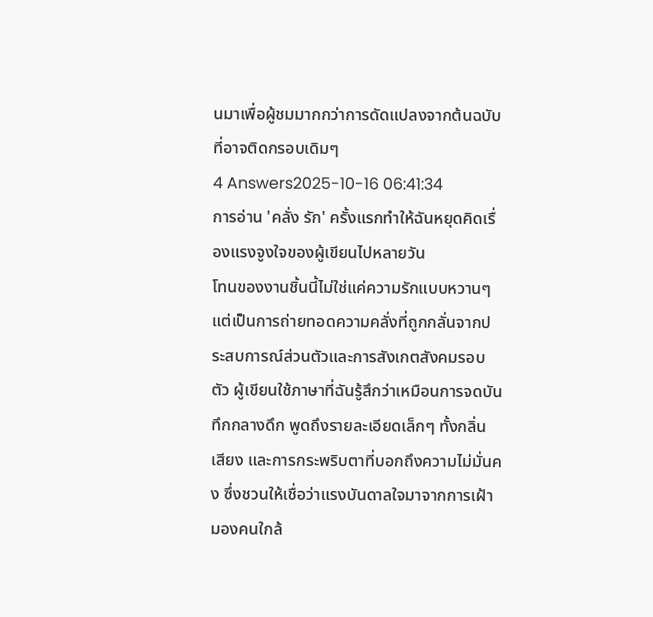นมาเพื่อผู้ชมมากกว่าการดัดแปลงจากต้นฉบับที่อาจติดกรอบเดิมๆ
4 Answers2025-10-16 06:41:34
การอ่าน 'คลั่ง รัก' ครั้งแรกทำให้ฉันหยุดคิดเรื่องแรงจูงใจของผู้เขียนไปหลายวัน
โทนของงานชิ้นนี้ไม่ใช่แค่ความรักแบบหวานๆ แต่เป็นการถ่ายทอดความคลั่งที่ถูกกลั่นจากประสบการณ์ส่วนตัวและการสังเกตสังคมรอบตัว ผู้เขียนใช้ภาษาที่ฉันรู้สึกว่าเหมือนการจดบันทึกกลางดึก พูดถึงรายละเอียดเล็กๆ ทั้งกลิ่น เสียง และการกระพริบตาที่บอกถึงความไม่มั่นคง ซึ่งชวนให้เชื่อว่าแรงบันดาลใจมาจากการเฝ้ามองคนใกล้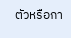ตัวหรือกา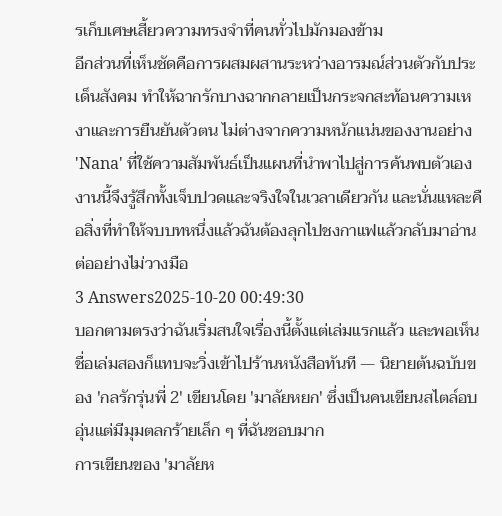รเก็บเศษเสี้ยวความทรงจำที่คนทั่วไปมักมองข้าม
อีกส่วนที่เห็นชัดคือการผสมผสานระหว่างอารมณ์ส่วนตัวกับประเด็นสังคม ทำให้ฉากรักบางฉากกลายเป็นกระจกสะท้อนความเหงาและการยืนยันตัวตน ไม่ต่างจากความหนักแน่นของงานอย่าง 'Nana' ที่ใช้ความสัมพันธ์เป็นแผนที่นำพาไปสู่การค้นพบตัวเอง งานนี้จึงรู้สึกทั้งเจ็บปวดและจริงใจในเวลาเดียวกัน และนั่นแหละคือสิ่งที่ทำให้จบบทหนึ่งแล้วฉันต้องลุกไปชงกาแฟแล้วกลับมาอ่านต่ออย่างไม่วางมือ
3 Answers2025-10-20 00:49:30
บอกตามตรงว่าฉันเริ่มสนใจเรื่องนี้ตั้งแต่เล่มแรกแล้ว และพอเห็นชื่อเล่มสองก็แทบจะวิ่งเข้าไปร้านหนังสือทันที — นิยายต้นฉบับของ 'กลรักรุ่นพี่ 2' เขียนโดย 'มาลัยหยก' ซึ่งเป็นคนเขียนสไตล์อบอุ่นแต่มีมุมตลกร้ายเล็ก ๆ ที่ฉันชอบมาก
การเขียนของ 'มาลัยห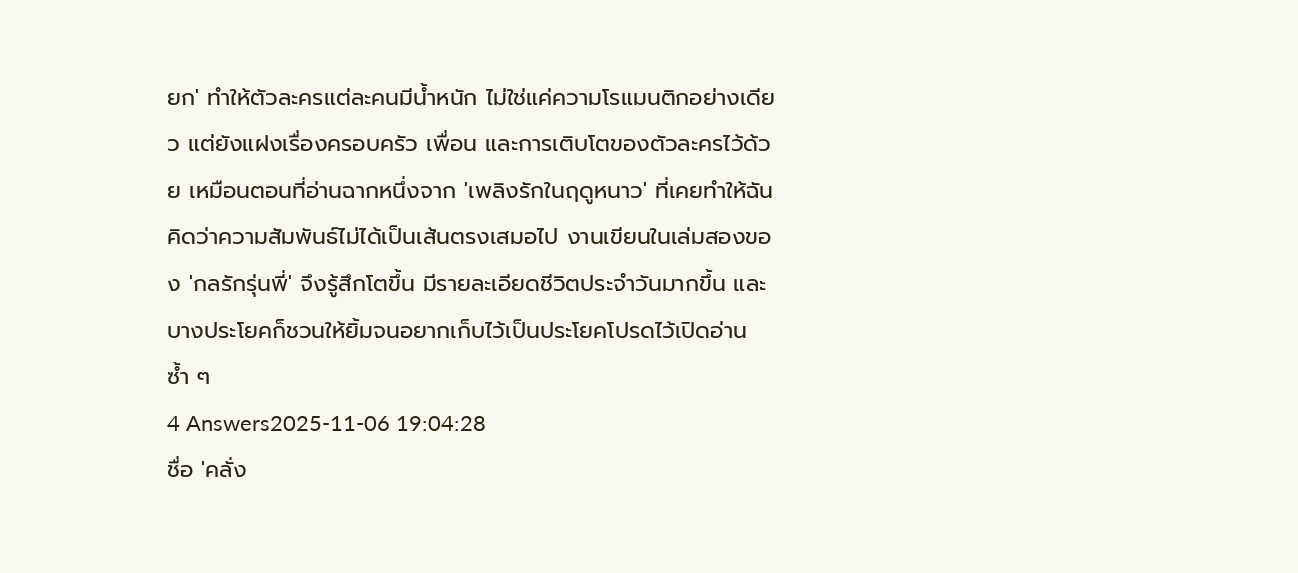ยก' ทำให้ตัวละครแต่ละคนมีน้ำหนัก ไม่ใช่แค่ความโรแมนติกอย่างเดียว แต่ยังแฝงเรื่องครอบครัว เพื่อน และการเติบโตของตัวละครไว้ด้วย เหมือนตอนที่อ่านฉากหนึ่งจาก 'เพลิงรักในฤดูหนาว' ที่เคยทำให้ฉันคิดว่าความสัมพันธ์ไม่ได้เป็นเส้นตรงเสมอไป งานเขียนในเล่มสองของ 'กลรักรุ่นพี่' จึงรู้สึกโตขึ้น มีรายละเอียดชีวิตประจำวันมากขึ้น และบางประโยคก็ชวนให้ยิ้มจนอยากเก็บไว้เป็นประโยคโปรดไว้เปิดอ่านซ้ำ ๆ
4 Answers2025-11-06 19:04:28
ชื่อ 'คลั่ง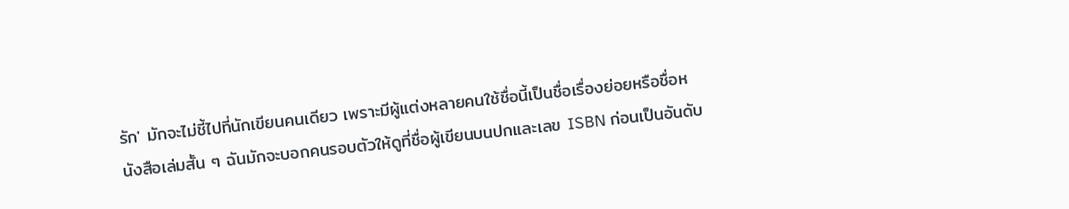รัก' มักจะไม่ชี้ไปที่นักเขียนคนเดียว เพราะมีผู้แต่งหลายคนใช้ชื่อนี้เป็นชื่อเรื่องย่อยหรือชื่อหนังสือเล่มสั้น ๆ ฉันมักจะบอกคนรอบตัวให้ดูที่ชื่อผู้เขียนบนปกและเลข ISBN ก่อนเป็นอันดับ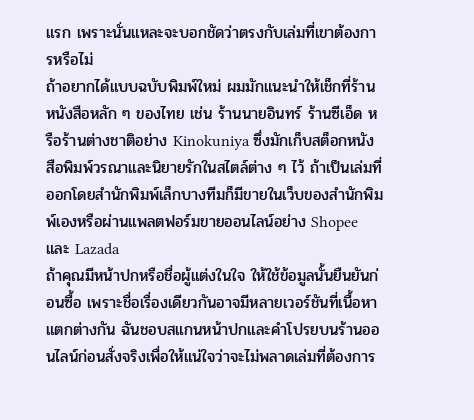แรก เพราะนั่นแหละจะบอกชัดว่าตรงกับเล่มที่เขาต้องการหรือไม่
ถ้าอยากได้แบบฉบับพิมพ์ใหม่ ผมมักแนะนำให้เช็กที่ร้านหนังสือหลัก ๆ ของไทย เช่น ร้านนายอินทร์ ร้านซีเอ็ด หรือร้านต่างชาติอย่าง Kinokuniya ซึ่งมักเก็บสต็อกหนังสือพิมพ์วรณาและนิยายรักในสไตล์ต่าง ๆ ไว้ ถ้าเป็นเล่มที่ออกโดยสำนักพิมพ์เล็กบางทีมก็มีขายในเว็บของสำนักพิมพ์เองหรือผ่านแพลตฟอร์มขายออนไลน์อย่าง Shopee และ Lazada
ถ้าคุณมีหน้าปกหรือชื่อผู้แต่งในใจ ให้ใช้ข้อมูลนั้นยืนยันก่อนซื้อ เพราะชื่อเรื่องเดียวกันอาจมีหลายเวอร์ชันที่เนื้อหาแตกต่างกัน ฉันชอบสแกนหน้าปกและคำโปรยบนร้านออนไลน์ก่อนสั่งจริงเพื่อให้แน่ใจว่าจะไม่พลาดเล่มที่ต้องการ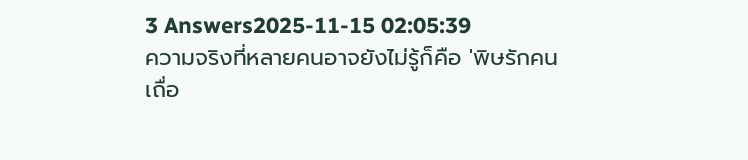3 Answers2025-11-15 02:05:39
ความจริงที่หลายคนอาจยังไม่รู้ก็คือ 'พิษรักคนเถื่อ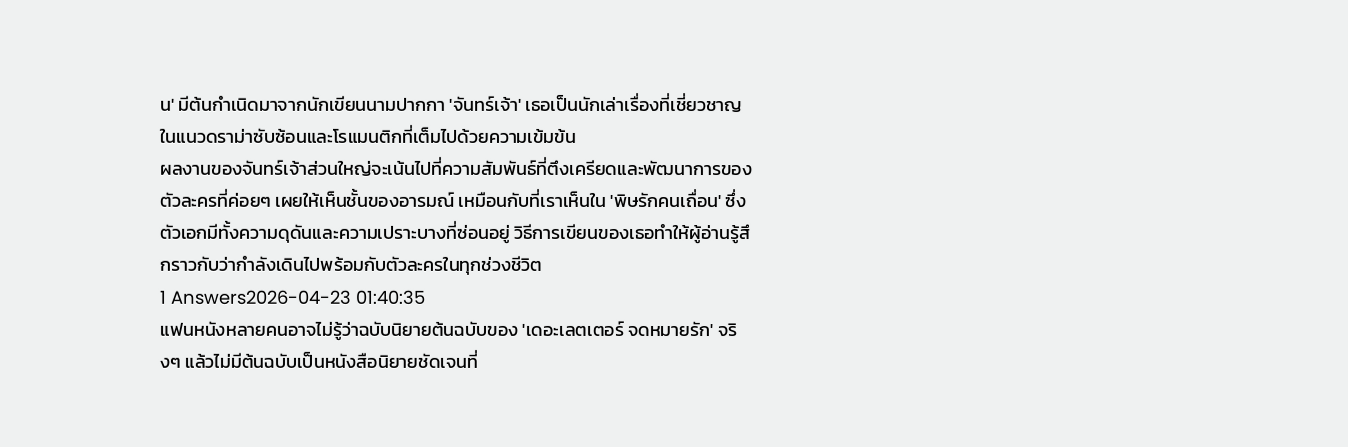น' มีต้นกำเนิดมาจากนักเขียนนามปากกา 'จันทร์เจ้า' เธอเป็นนักเล่าเรื่องที่เชี่ยวชาญในแนวดราม่าซับซ้อนและโรแมนติกที่เต็มไปด้วยความเข้มข้น
ผลงานของจันทร์เจ้าส่วนใหญ่จะเน้นไปที่ความสัมพันธ์ที่ตึงเครียดและพัฒนาการของตัวละครที่ค่อยๆ เผยให้เห็นชั้นของอารมณ์ เหมือนกับที่เราเห็นใน 'พิษรักคนเถื่อน' ซึ่งตัวเอกมีทั้งความดุดันและความเปราะบางที่ซ่อนอยู่ วิธีการเขียนของเธอทำให้ผู้อ่านรู้สึกราวกับว่ากำลังเดินไปพร้อมกับตัวละครในทุกช่วงชีวิต
1 Answers2026-04-23 01:40:35
แฟนหนังหลายคนอาจไม่รู้ว่าฉบับนิยายต้นฉบับของ 'เดอะเลตเตอร์ จดหมายรัก' จริงๆ แล้วไม่มีต้นฉบับเป็นหนังสือนิยายชัดเจนที่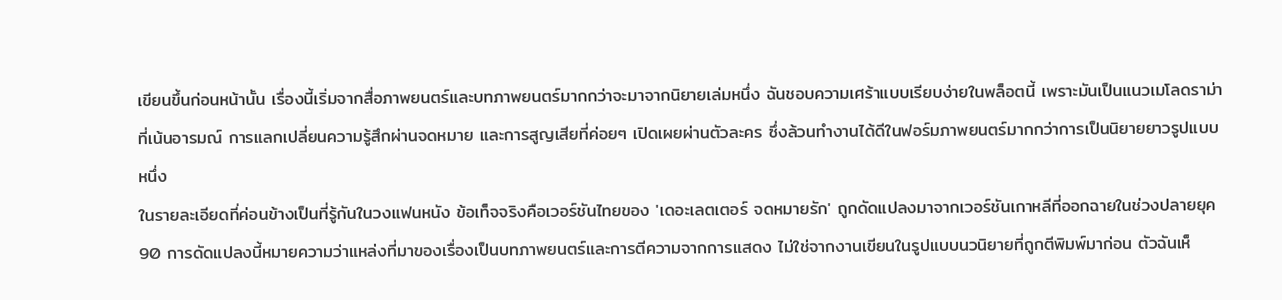เขียนขึ้นก่อนหน้านั้น เรื่องนี้เริ่มจากสื่อภาพยนตร์และบทภาพยนตร์มากกว่าจะมาจากนิยายเล่มหนึ่ง ฉันชอบความเศร้าแบบเรียบง่ายในพล็อตนี้ เพราะมันเป็นแนวเมโลดราม่าที่เน้นอารมณ์ การแลกเปลี่ยนความรู้สึกผ่านจดหมาย และการสูญเสียที่ค่อยๆ เปิดเผยผ่านตัวละคร ซึ่งล้วนทำงานได้ดีในฟอร์มภาพยนตร์มากกว่าการเป็นนิยายยาวรูปแบบหนึ่ง
ในรายละเอียดที่ค่อนข้างเป็นที่รู้กันในวงแฟนหนัง ข้อเท็จจริงคือเวอร์ชันไทยของ 'เดอะเลตเตอร์ จดหมายรัก' ถูกดัดแปลงมาจากเวอร์ชันเกาหลีที่ออกฉายในช่วงปลายยุค 90 การดัดแปลงนี้หมายความว่าแหล่งที่มาของเรื่องเป็นบทภาพยนตร์และการตีความจากการแสดง ไม่ใช่จากงานเขียนในรูปแบบนวนิยายที่ถูกตีพิมพ์มาก่อน ตัวฉันเห็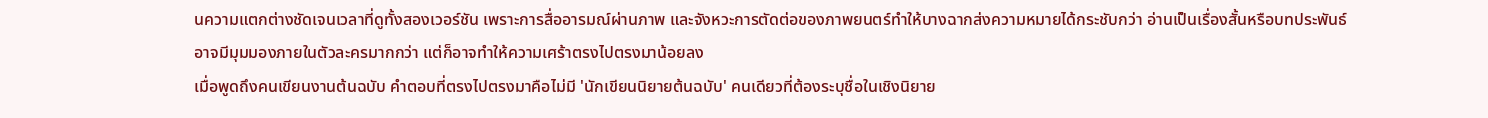นความแตกต่างชัดเจนเวลาที่ดูทั้งสองเวอร์ชัน เพราะการสื่ออารมณ์ผ่านภาพ และจังหวะการตัดต่อของภาพยนตร์ทำให้บางฉากส่งความหมายได้กระชับกว่า อ่านเป็นเรื่องสั้นหรือบทประพันธ์อาจมีมุมมองภายในตัวละครมากกว่า แต่ก็อาจทำให้ความเศร้าตรงไปตรงมาน้อยลง
เมื่อพูดถึงคนเขียนงานต้นฉบับ คำตอบที่ตรงไปตรงมาคือไม่มี 'นักเขียนนิยายต้นฉบับ' คนเดียวที่ต้องระบุชื่อในเชิงนิยาย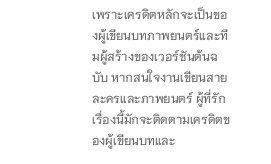เพราะเครดิตหลักจะเป็นของผู้เขียนบทภาพยนตร์และทีมผู้สร้างของเวอร์ชันต้นฉบับ หากสนใจงานเขียนสายละครและภาพยนตร์ ผู้ที่รักเรื่องนี้มักจะติดตามเครดิตของผู้เขียนบทและ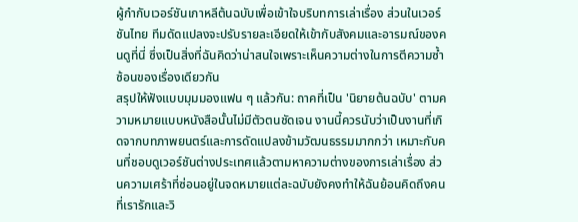ผู้กำกับเวอร์ชันเกาหลีต้นฉบับเพื่อเข้าใจบริบทการเล่าเรื่อง ส่วนในเวอร์ชันไทย ทีมดัดแปลงจะปรับรายละเอียดให้เข้ากับสังคมและอารมณ์ของคนดูที่นี่ ซึ่งเป็นสิ่งที่ฉันคิดว่าน่าสนใจเพราะเห็นความต่างในการตีความซ้ำซ้อนของเรื่องเดียวกัน
สรุปให้ฟังแบบมุมมองแฟน ๆ แล้วกัน: ถาคที่เป็น 'นิยายต้นฉบับ' ตามความหมายแบบหนังสือนั้นไม่มีตัวตนชัดเจน งานนี้ควรนับว่าเป็นงานที่เกิดจากบทภาพยนตร์และการดัดแปลงข้ามวัฒนธรรมมากกว่า เหมาะกับคนที่ชอบดูเวอร์ชันต่างประเทศแล้วตามหาความต่างของการเล่าเรื่อง ส่วนความเศร้าที่ซ่อนอยู่ในจดหมายแต่ละฉบับยังคงทำให้ฉันย้อนคิดถึงคนที่เรารักและวิ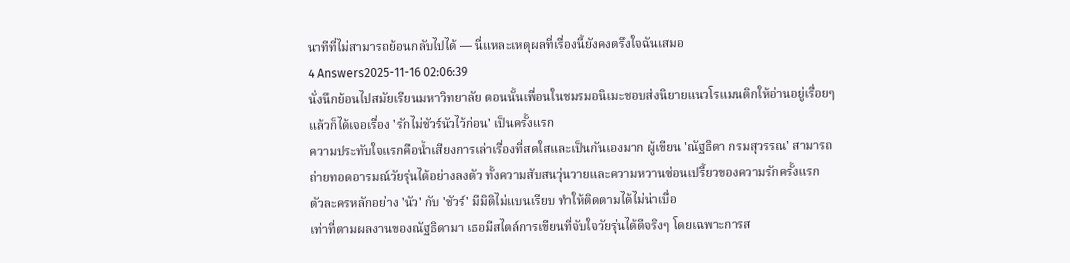นาทีที่ไม่สามารถย้อนกลับไปได้ — นี่แหละเหตุผลที่เรื่องนี้ยังคงตรึงใจฉันเสมอ
4 Answers2025-11-16 02:06:39
นั่งนึกย้อนไปสมัยเรียนมหาวิทยาลัย ตอนนั้นเพื่อนในชมรมอนิเมะชอบส่งนิยายแนวโรแมนติกให้อ่านอยู่เรื่อยๆ แล้วก็ได้เจอเรื่อง 'รักไม่ชัวร์นัวไว้ก่อน' เป็นครั้งแรก
ความประทับใจแรกคือน้ำเสียงการเล่าเรื่องที่สดใสและเป็นกันเองมาก ผู้เขียน 'ณัฐธิดา กรมสุวรรณ' สามารถถ่ายทอดอารมณ์วัยรุ่นได้อย่างลงตัว ทั้งความสับสนวุ่นวายและความหวานซ่อนเปรี้ยวของความรักครั้งแรก ตัวละครหลักอย่าง 'นัว' กับ 'ชัวร์' มีมิติไม่แบนเรียบ ทำให้ติดตามได้ไม่น่าเบื่อ
เท่าที่ตามผลงานของณัฐธิดามา เธอมีสไตล์การเขียนที่จับใจวัยรุ่นได้ดีจริงๆ โดยเฉพาะการส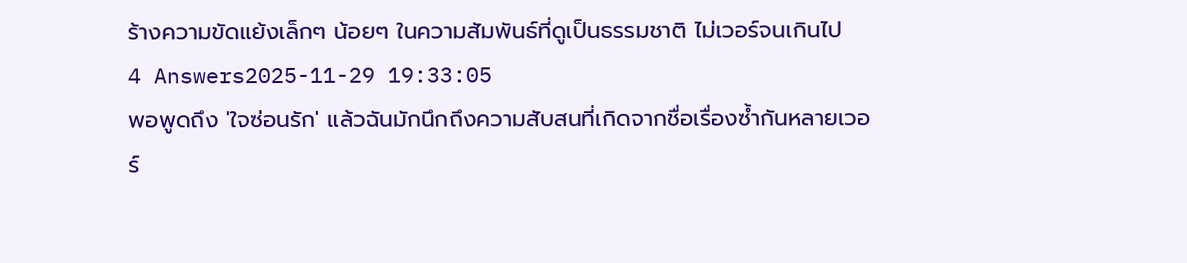ร้างความขัดแย้งเล็กๆ น้อยๆ ในความสัมพันธ์ที่ดูเป็นธรรมชาติ ไม่เวอร์จนเกินไป
4 Answers2025-11-29 19:33:05
พอพูดถึง 'ใจซ่อนรัก' แล้วฉันมักนึกถึงความสับสนที่เกิดจากชื่อเรื่องซ้ำกันหลายเวอร์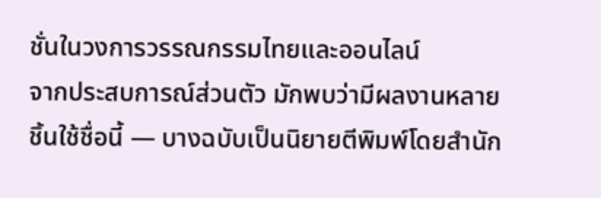ชั่นในวงการวรรณกรรมไทยและออนไลน์
จากประสบการณ์ส่วนตัว มักพบว่ามีผลงานหลายชิ้นใช้ชื่อนี้ — บางฉบับเป็นนิยายตีพิมพ์โดยสำนัก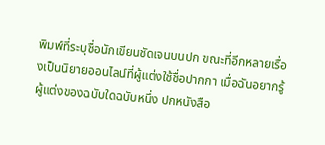พิมพ์ที่ระบุชื่อนักเขียนชัดเจนบนปก ขณะที่อีกหลายเรื่องเป็นนิยายออนไลน์ที่ผู้แต่งใช้ชื่อปากกา เมื่อฉันอยากรู้ผู้แต่งของฉบับใดฉบับหนึ่ง ปกหนังสือ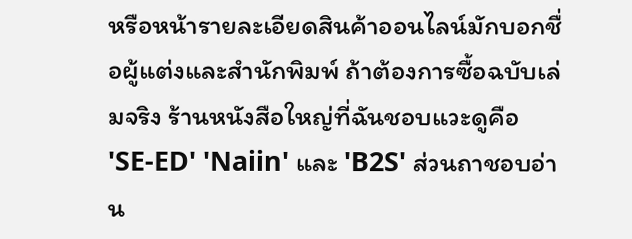หรือหน้ารายละเอียดสินค้าออนไลน์มักบอกชื่อผู้แต่งและสำนักพิมพ์ ถ้าต้องการซื้อฉบับเล่มจริง ร้านหนังสือใหญ่ที่ฉันชอบแวะดูคือ 'SE-ED' 'Naiin' และ 'B2S' ส่วนถาชอบอ่าน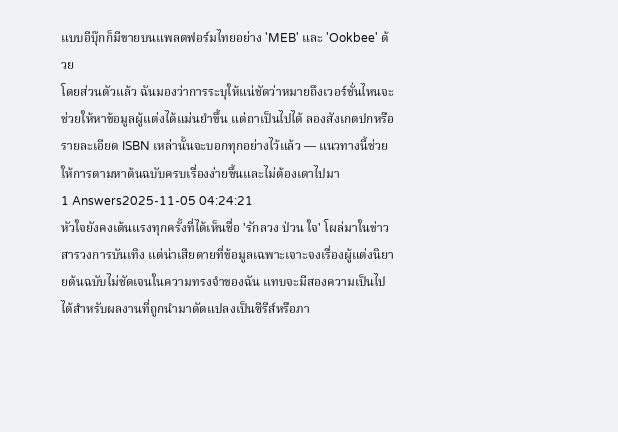แบบอีบุ๊กก็มีขายบนแพลตฟอร์มไทยอย่าง 'MEB' และ 'Ookbee' ด้วย
โดยส่วนตัวแล้ว ฉันมองว่าการระบุให้แน่ชัดว่าหมายถึงเวอร์ชั่นไหนจะช่วยให้หาข้อมูลผู้แต่งได้แม่นยำขึ้น แต่ถาเป็นไปได้ ลองสังเกตปกหรือรายละเอียด ISBN เหล่านั้นจะบอกทุกอย่างไว้แล้ว — แนวทางนี้ช่วยให้การตามหาต้นฉบับครบเรื่องง่ายขึ้นและไม่ต้องเดาไปมา
1 Answers2025-11-05 04:24:21
หัวใจยังคงเต้นแรงทุกครั้งที่ได้เห็นชื่อ 'รักลวง ป่วน ใจ' โผล่มาในข่าวสารวงการบันเทิง แต่น่าเสียดายที่ข้อมูลเฉพาะเจาะจงเรื่องผู้แต่งนิยายต้นฉบับไม่ชัดเจนในความทรงจำของฉัน แทบจะมีสองความเป็นไปได้สำหรับผลงานที่ถูกนำมาดัดแปลงเป็นซีรีส์หรือภา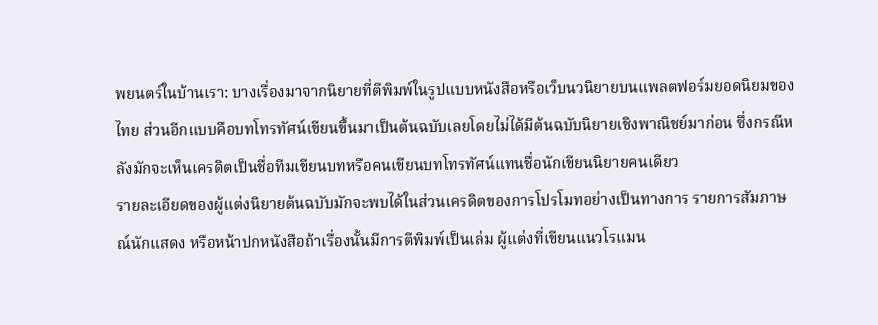พยนตร์ในบ้านเรา: บางเรื่องมาจากนิยายที่ตีพิมพ์ในรูปแบบหนังสือหรือเว็บนวนิยายบนแพลตฟอร์มยอดนิยมของไทย ส่วนอีกแบบคือบทโทรทัศน์เขียนขึ้นมาเป็นต้นฉบับเลยโดยไม่ได้มีต้นฉบับนิยายเชิงพาณิชย์มาก่อน ซึ่งกรณีหลังมักจะเห็นเครดิตเป็นชื่อทีมเขียนบทหรือคนเขียนบทโทรทัศน์แทนชื่อนักเขียนนิยายคนเดียว
รายละเอียดของผู้แต่งนิยายต้นฉบับมักจะพบได้ในส่วนเครดิตของการโปรโมทอย่างเป็นทางการ รายการสัมภาษณ์นักแสดง หรือหน้าปกหนังสือถ้าเรื่องนั้นมีการตีพิมพ์เป็นเล่ม ผู้แต่งที่เขียนแนวโรแมน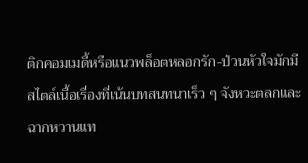ติกคอมเมดี้หรือแนวพล็อตหลอกรัก-ป่วนหัวใจมักมีสไตล์เนื้อเรื่องที่เน้นบทสนทนาเร็ว ๆ จังหวะตลกและฉากหวานแท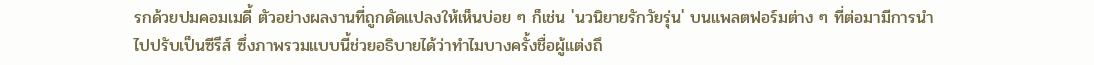รกด้วยปมคอมเมดี้ ตัวอย่างผลงานที่ถูกดัดแปลงให้เห็นบ่อย ๆ ก็เช่น 'นวนิยายรักวัยรุ่น' บนแพลตฟอร์มต่าง ๆ ที่ต่อมามีการนำไปปรับเป็นซีรีส์ ซึ่งภาพรวมแบบนี้ช่วยอธิบายได้ว่าทำไมบางครั้งชื่อผู้แต่งถึ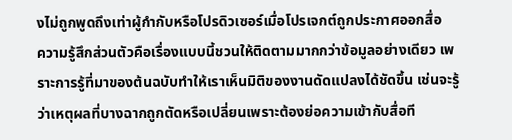งไม่ถูกพูดถึงเท่าผู้กำกับหรือโปรดิวเซอร์เมื่อโปรเจกต์ถูกประกาศออกสื่อ
ความรู้สึกส่วนตัวคือเรื่องแบบนี้ชวนให้ติดตามมากกว่าข้อมูลอย่างเดียว เพราะการรู้ที่มาของต้นฉบับทำให้เราเห็นมิติของงานดัดแปลงได้ชัดขึ้น เช่นจะรู้ว่าเหตุผลที่บางฉากถูกตัดหรือเปลี่ยนเพราะต้องย่อความเข้ากับสื่อที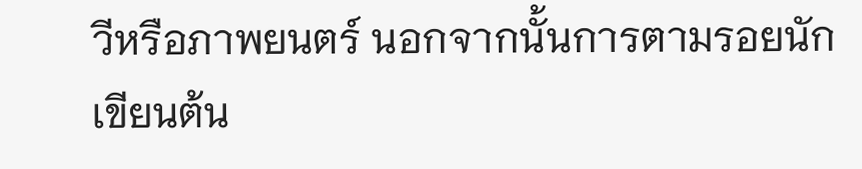วีหรือภาพยนตร์ นอกจากนั้นการตามรอยนักเขียนต้น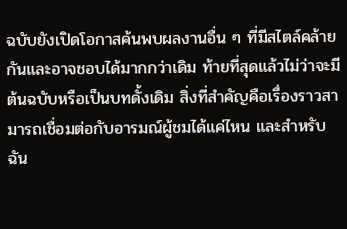ฉบับยังเปิดโอกาสค้นพบผลงานอื่น ๆ ที่มีสไตล์คล้ายกันและอาจชอบได้มากกว่าเดิม ท้ายที่สุดแล้วไม่ว่าจะมีต้นฉบับหรือเป็นบทดั้งเดิม สิ่งที่สำคัญคือเรื่องราวสามารถเชื่อมต่อกับอารมณ์ผู้ชมได้แค่ไหน และสำหรับฉัน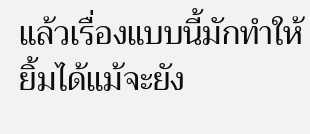แล้วเรื่องแบบนี้มักทำให้ยิ้มได้แม้จะยัง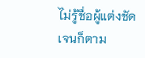ไม่รู้ชื่อผู้แต่งชัดเจนก็ตาม